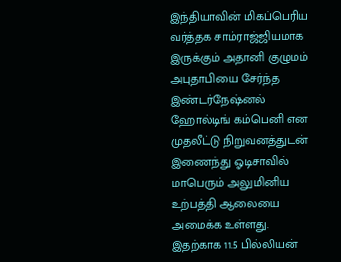இந்தியாவின் மிகப்பெரிய வர்த்தக சாம்ராஜ்ஜியமாக இருக்கும் அதானி குழுமம் அபுதாபியை சேர்ந்த இண்டர்நேஷ்னல் ஹோல்டிங் கம்பெனி என முதலீட்டு நிறுவனத்துடன் இணைந்து ஓடிசாவில் மாபெரும் அலுமினிய உற்பத்தி ஆலையை அமைக்க உள்ளது. இதற்காக 11.5 பில்லியன்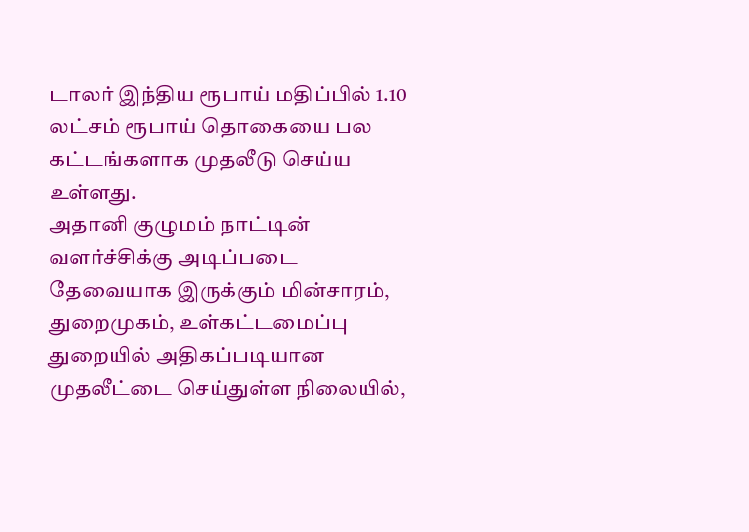டாலர் இந்திய ரூபாய் மதிப்பில் 1.10 லட்சம் ரூபாய் தொகையை பல கட்டங்களாக முதலீடு செய்ய உள்ளது.
அதானி குழுமம் நாட்டின் வளர்ச்சிக்கு அடிப்படை தேவையாக இருக்கும் மின்சாரம், துறைமுகம், உள்கட்டமைப்பு துறையில் அதிகப்படியான முதலீட்டை செய்துள்ள நிலையில்,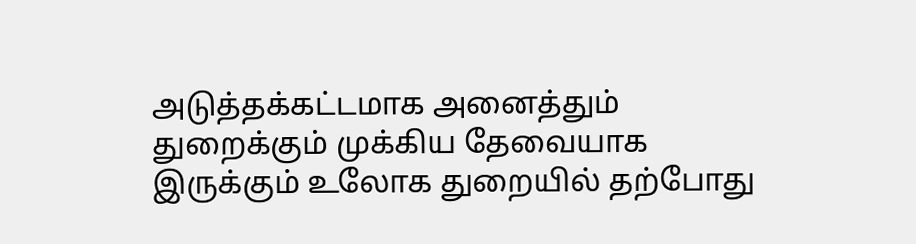அடுத்தக்கட்டமாக அனைத்தும் துறைக்கும் முக்கிய தேவையாக இருக்கும் உலோக துறையில் தற்போது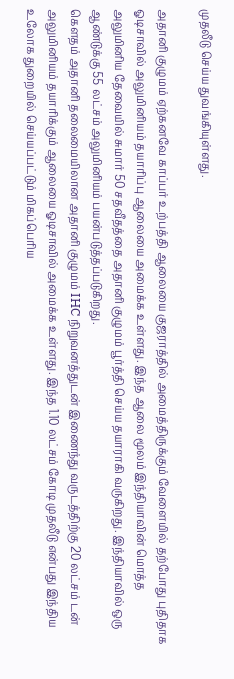முதலீடு செய்ய துவங்கியுள்ளது.

அதானி குழுமம் ஏற்கனவே காப்பர் உற்பத்தி ஆலையை குஜராத்தில் அமைத்திருக்கும் வேளையில் தற்போது புதிதாக ஓடிசாவில் அலுமினியம் தயாரிப்பு ஆலையை அமைக்க உள்ளது. இந்த ஆலை மூலம் இந்தியாவின் மொத்த அலுமினிய தேவையில் சுமார் 50 சதவீதத்தை அதானி குழுமம் பூர்த்தி செய்ய தயாராகி வருகிறது. இந்தியாவில் ஒரு ஆண்டுக்கு 55 லட்சம் அலுமினியம் பயன்படுத்தப்படுகிறது.
கௌதம் அதானி தலைமையிலான அதானி குழுமம் IHC நிறுவனத்துடன் இணைந்து வருடத்திற்கு 20 லட்சம் டன் அலுமினியம் தயாரிக்கும் ஆலையை ஓடிசாவில் அமைக்க உள்ளது. இந்த 1.10 லட்சம் கோடி முதலீடு என்பது இந்திய உலோக துறையில் செய்யப்பட்டும் மிகப்பெரிய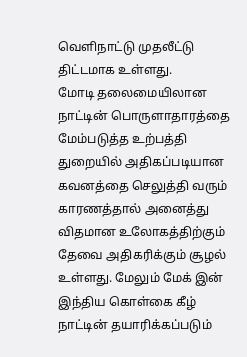வெளிநாட்டு முதலீட்டு திட்டமாக உள்ளது.
மோடி தலைமையிலான நாட்டின் பொருளாதாரத்தை மேம்படுத்த உற்பத்தி துறையில் அதிகப்படியான கவனத்தை செலுத்தி வரும் காரணத்தால் அனைத்து விதமான உலோகத்திற்கும் தேவை அதிகரிக்கும் சூழல் உள்ளது. மேலும் மேக் இன் இந்திய கொள்கை கீழ் நாட்டின் தயாரிக்கப்படும்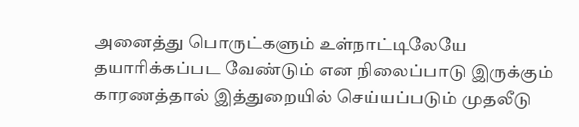அனைத்து பொருட்களும் உள்நாட்டிலேயே தயாரிக்கப்பட வேண்டும் என நிலைப்பாடு இருக்கும் காரணத்தால் இத்துறையில் செய்யப்படும் முதலீடு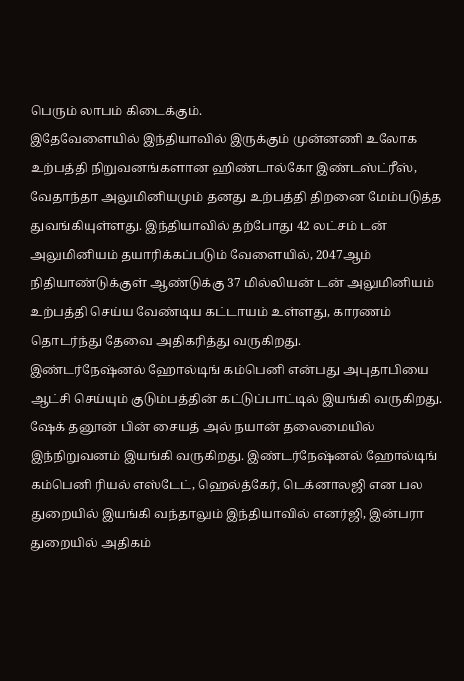பெரும் லாபம் கிடைக்கும்.
இதேவேளையில் இந்தியாவில் இருக்கும் முன்னணி உலோக உற்பத்தி நிறுவனங்களான ஹிண்டால்கோ இண்டஸ்ட்ரீஸ், வேதாந்தா அலுமினியமும் தனது உற்பத்தி திறனை மேம்படுத்த துவங்கியுள்ளது. இந்தியாவில் தற்போது 42 லட்சம் டன் அலுமினியம் தயாரிக்கப்படும் வேளையில், 2047ஆம் நிதியாண்டுக்குள் ஆண்டுக்கு 37 மில்லியன் டன் அலுமினியம் உற்பத்தி செய்ய வேண்டிய கட்டாயம் உள்ளது, காரணம் தொடர்ந்து தேவை அதிகரித்து வருகிறது.
இண்டர்நேஷ்னல் ஹோல்டிங் கம்பெனி என்பது அபுதாபியை ஆட்சி செய்யும் குடும்பத்தின் கட்டுப்பாட்டில் இயங்கி வருகிறது. ஷேக் தனூன் பின் சையத் அல் நயான் தலைமையில் இந்நிறுவனம் இயங்கி வருகிறது. இண்டர்நேஷ்னல் ஹோல்டிங் கம்பெனி ரியல் எஸ்டேட், ஹெல்த்கேர், டெக்னாலஜி என பல துறையில் இயங்கி வந்தாலும் இந்தியாவில் எனர்ஜி, இன்பரா துறையில் அதிகம்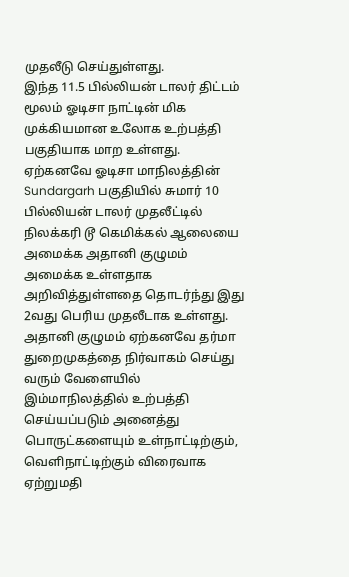முதலீடு செய்துள்ளது.
இந்த 11.5 பில்லியன் டாலர் திட்டம் மூலம் ஓடிசா நாட்டின் மிக முக்கியமான உலோக உற்பத்தி பகுதியாக மாற உள்ளது. ஏற்கனவே ஓடிசா மாநிலத்தின் Sundargarh பகுதியில் சுமார் 10 பில்லியன் டாலர் முதலீட்டில் நிலக்கரி டூ கெமிக்கல் ஆலையை அமைக்க அதானி குழுமம் அமைக்க உள்ளதாக அறிவித்துள்ளதை தொடர்ந்து இது 2வது பெரிய முதலீடாக உள்ளது.
அதானி குழுமம் ஏற்கனவே தர்மா துறைமுகத்தை நிர்வாகம் செய்து வரும் வேளையில் இம்மாநிலத்தில் உற்பத்தி செய்யப்படும் அனைத்து பொருட்களையும் உள்நாட்டிற்கும், வெளிநாட்டிற்கும் விரைவாக ஏற்றுமதி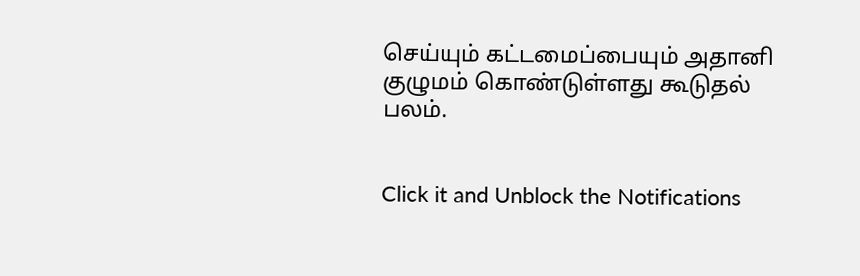செய்யும் கட்டமைப்பையும் அதானி குழுமம் கொண்டுள்ளது கூடுதல் பலம்.


Click it and Unblock the Notifications